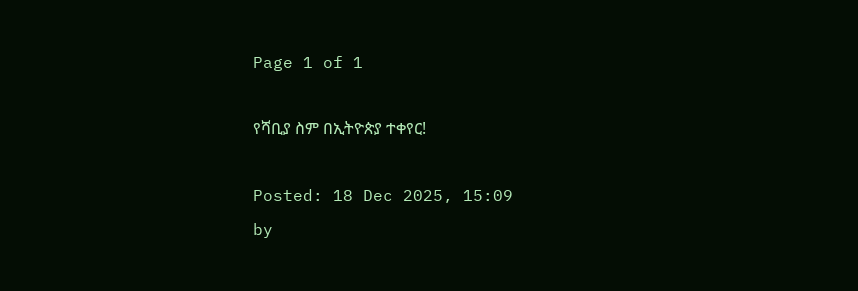Page 1 of 1

የሻቢያ ስም በኢትዮጵያ ተቀየር!

Posted: 18 Dec 2025, 15:09
by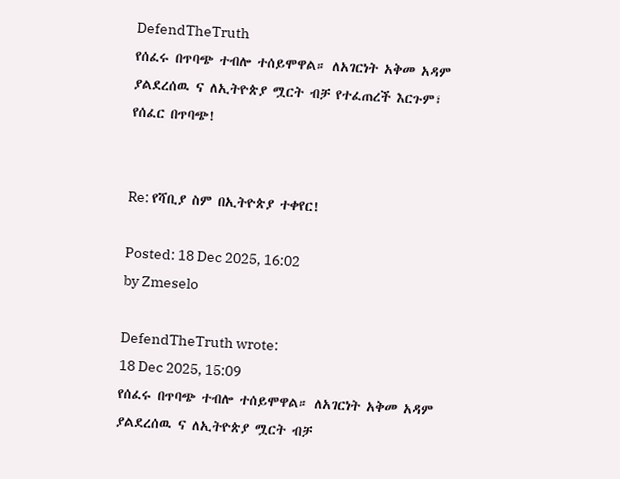DefendTheTruth
የሰፈሩ በጥባጭ ተብሎ ተሰይሞዋል። ለአገርነት አቅመ አዳም ያልደረሰዉ ና ለኢትዮጵያ ሟርት ብቻ የተፈጠረች እርጉም፣ የሰፈር በጥባጭ!


Re: የሻቢያ ስም በኢትዮጵያ ተቀየር!

Posted: 18 Dec 2025, 16:02
by Zmeselo

DefendTheTruth wrote:
18 Dec 2025, 15:09
የሰፈሩ በጥባጭ ተብሎ ተሰይሞዋል። ለአገርነት አቅመ አዳም ያልደረሰዉ ና ለኢትዮጵያ ሟርት ብቻ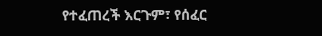የተፈጠረች እርጉም፣ የሰፈር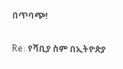በጥባጭ!


Re: የሻቢያ ስም በኢትዮጵያ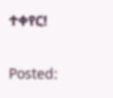ተቀየር!

Posted: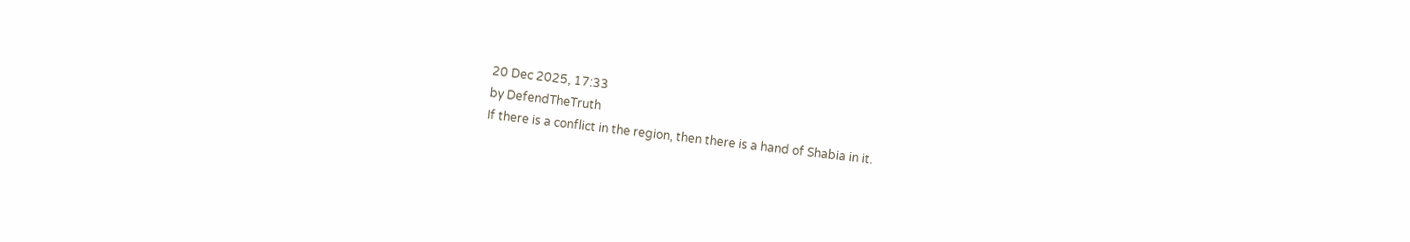20 Dec 2025, 17:33
by DefendTheTruth
If there is a conflict in the region, then there is a hand of Shabia in it.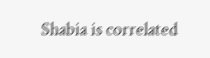Shabia is correlated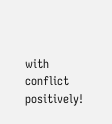with conflict positively!